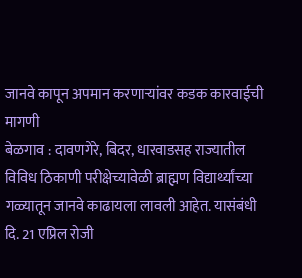जानवे कापून अपमान करणाऱ्यांवर कडक कारवाईची मागणी
बेळगाव : दावणगेरे, बिदर, धारवाडसह राज्यातील विविध ठिकाणी परीक्षेच्यावेळी ब्राह्मण विद्यार्थ्यांच्या गळ्यातून जानवे काढायला लावली आहेत. यासंबंधी दि. 21 एप्रिल रोजी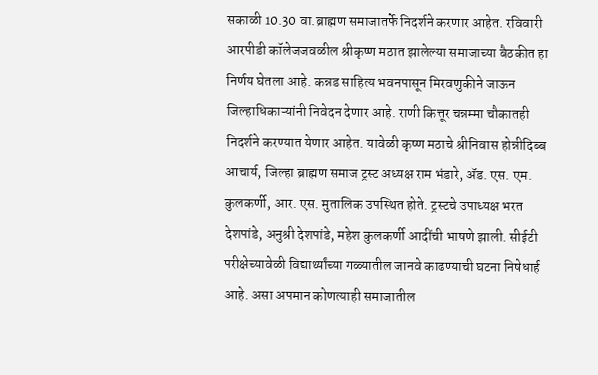सकाळी 10.30 वा.ब्राह्मण समाजातर्फे निदर्शने करणार आहेत. रविवारी आरपीडी कॉलेजजवळील श्रीकृष्ण मठात झालेल्या समाजाच्या बैठकीत हा निर्णय घेतला आहे. कन्नड साहित्य भवनपासून मिरवणुकीने जाऊन जिल्हाधिकाऱ्यांनी निवेदन देणार आहे. राणी कित्तूर चन्नम्मा चौकातही निदर्शने करण्यात येणार आहेत. यावेळी कृष्ण मठाचे श्रीनिवास होन्नीदिब्ब आचार्य, जिल्हा ब्राह्मण समाज ट्रस्ट अध्यक्ष राम भंडारे, ॲड. एस. एम. कुलकर्णी, आर. एस. मुतालिक उपस्थित होते. ट्रस्टचे उपाध्यक्ष भरत देशपांडे, अनुश्री देशपांडे, महेश कुलकर्णी आदींची भाषणे झाली. सीईटी परीक्षेच्यावेळी विद्यार्थ्यांच्या गळ्यातील जानवे काढण्याची घटना निषेधार्ह आहे. असा अपमान कोणत्याही समाजातील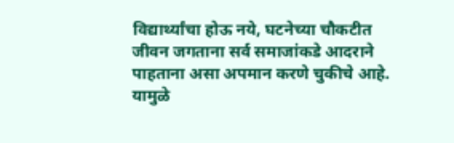विद्यार्थ्यांचा होऊ नये, घटनेच्या चौकटीत जीवन जगताना सर्व समाजांकडे आदराने पाहताना असा अपमान करणे चुकीचे आहे. यामुळे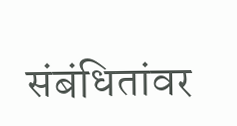संबंधितांवर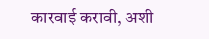कारवाई करावी, अशी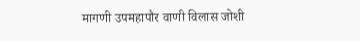मागणी उपमहापौर वाणी विलास जोशी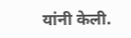यांनी केली.